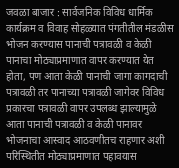जवळा बाजार : सार्वजनिक विविध धार्मिक कार्यक्रम व विवाह सोहळ्यात पंगतीतील मंडळीस भोजन करण्यास पानाची पत्रावळी व केळी पानाचा मोठ्याप्रमाणात वापर करण्यात येत होता, पण आता केळी पानाची जागा कागदाची पत्रावळी तर पानाच्या पत्रावळी जागेवर विविध प्रकारचा पत्रावळी वापर उपलब्ध झाल्यामुळे आता पानाची पत्रावळी व केळी पानावर भोजनाचा आस्वाद आठवणीतच राहणार अशी परिस्थितीत मोठ्याप्रमाणात पहावयास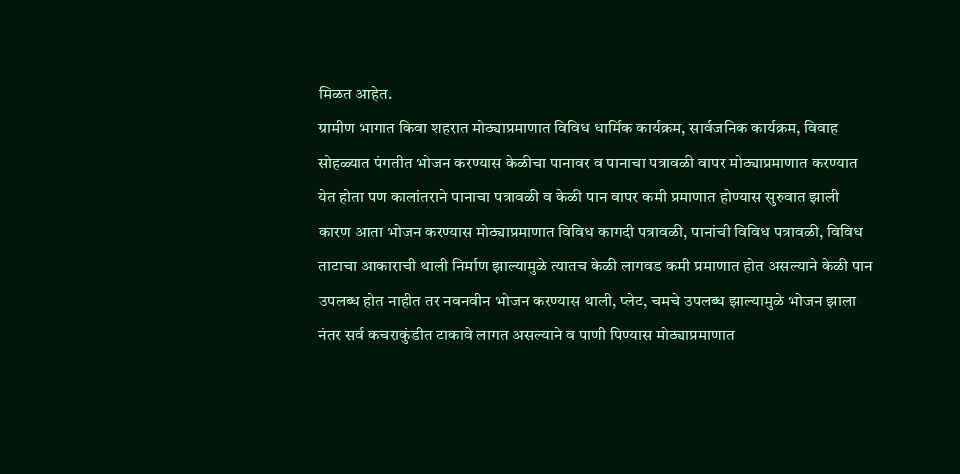मिळत आहेत.
ग्रामीण भागात किवा शहरात मोठ्याप्रमाणात विविध धार्मिक कार्यक्रम, सार्वजनिक कार्यक्रम, विवाह सोहळ्यात पंगतीत भोजन करण्यास केळीचा पानावर व पानाचा पत्रावळी वापर मोठ्याप्रमाणात करण्यात येत होता पण कालांतराने पानाचा पत्रावळी व केळी पान वापर कमी प्रमाणात होण्यास सुरुवात झाली कारण आता भोजन करण्यास मोठ्याप्रमाणात विविध कागदी पत्रावळी, पानांची विविध पत्रावळी, विविध ताटाचा आकाराची थाली निर्माण झाल्यामुळे त्यातच केळी लागवड कमी प्रमाणात होत असल्याने केळी पान उपलब्ध होत नाहीत तर नवनवीन भोजन करण्यास थाली, प्लेट, चमचे उपलब्ध झाल्यामुळे भोजन झाला नंतर सर्व कचराकुंडीत टाकावे लागत असल्याने व पाणी पिण्यास मोठ्याप्रमाणात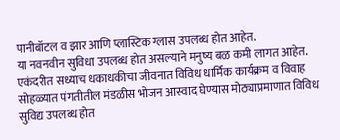पानीबॉटल व झार आणि प्लास्टिक ग्लास उपलब्ध होत आहेत.
या नवनवीन सुविधा उपलब्ध होत असल्याने मनुष्य बळ कमी लागत आहेत. एकंदरीत सध्याच धकाधकीचा जीवनात विविध धार्मिक कार्यक्रम व विवाह सोहळ्यात पंगतीतील मंडळीस भोजन आस्वाद घेण्यास मोठ्याप्रमाणात विविध सुविद्य उपलब्ध होत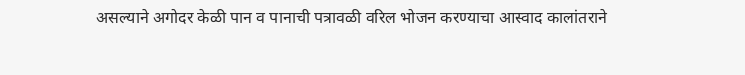असल्याने अगोदर केळी पान व पानाची पत्रावळी वरिल भोजन करण्याचा आस्वाद कालांतराने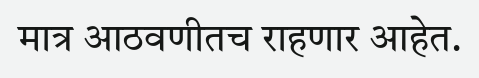मात्र आठवणीतच राहणार आहेत.